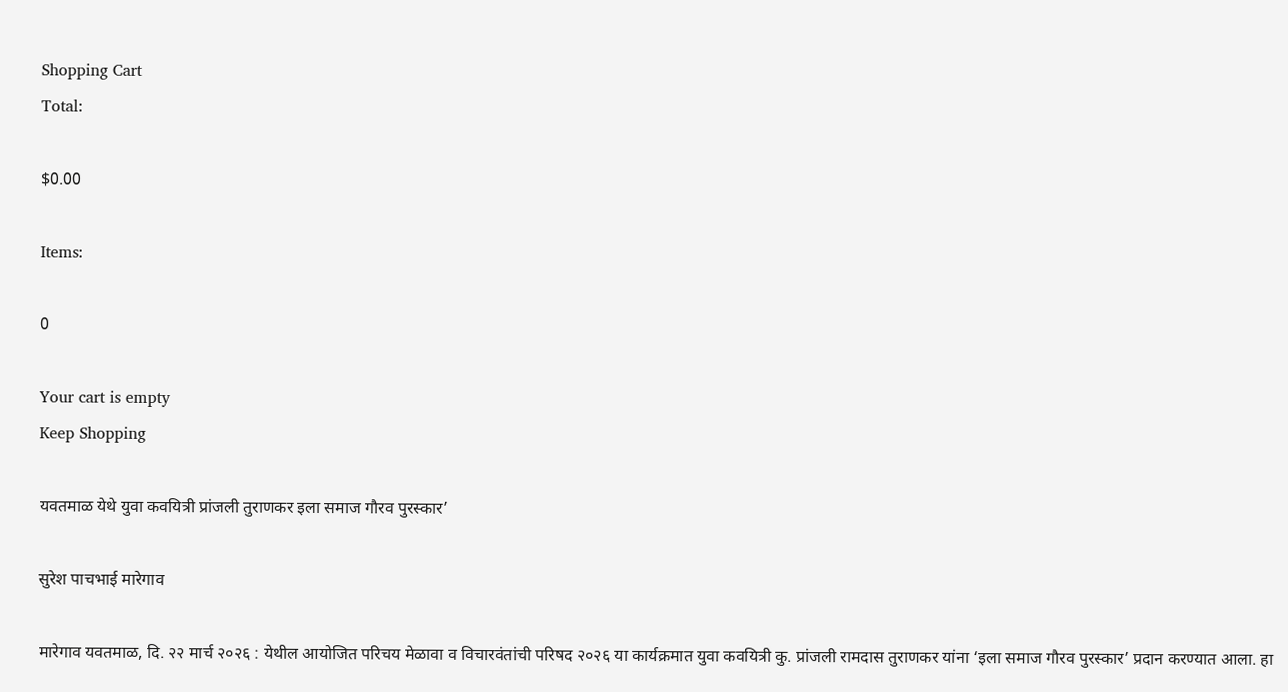Shopping Cart
Total:

$0.00

Items:

0

Your cart is empty
Keep Shopping

यवतमाळ येथे युवा कवयित्री प्रांजली तुराणकर इला समाज गौरव पुरस्कार’

सुरेश पाचभाई मारेगाव

मारेगाव यवतमाळ, दि. २२ मार्च २०२६ : येथील आयोजित परिचय मेळावा व विचारवंतांची परिषद २०२६ या कार्यक्रमात युवा कवयित्री कु. प्रांजली रामदास तुराणकर यांना ‘इला समाज गौरव पुरस्कार’ प्रदान करण्यात आला. हा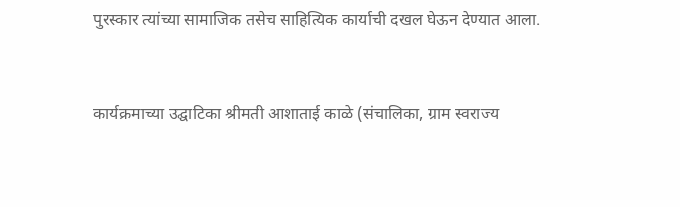पुरस्कार त्यांच्या सामाजिक तसेच साहित्यिक कार्याची दखल घेऊन देण्यात आला.


कार्यक्रमाच्या उद्घाटिका श्रीमती आशाताई काळे (संचालिका, ग्राम स्वराज्य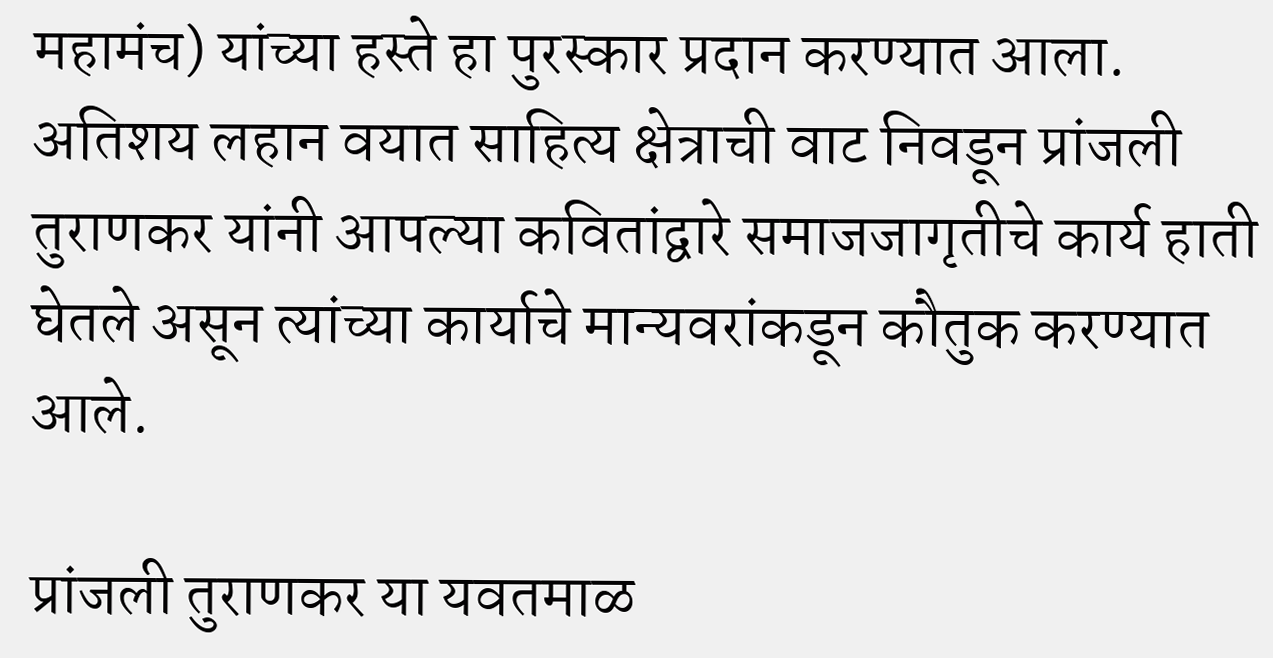महामंच) यांच्या हस्ते हा पुरस्कार प्रदान करण्यात आला. अतिशय लहान वयात साहित्य क्षेत्राची वाट निवडून प्रांजली तुराणकर यांनी आपल्या कवितांद्वारे समाजजागृतीचे कार्य हाती घेतले असून त्यांच्या कार्याचे मान्यवरांकडून कौतुक करण्यात आले.

प्रांजली तुराणकर या यवतमाळ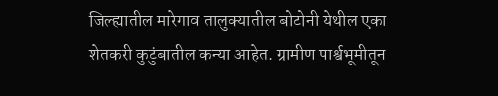जिल्ह्यातील मारेगाव तालुक्यातील बोटोनी येथील एका शेतकरी कुटुंबातील कन्या आहेत. ग्रामीण पार्श्वभूमीतून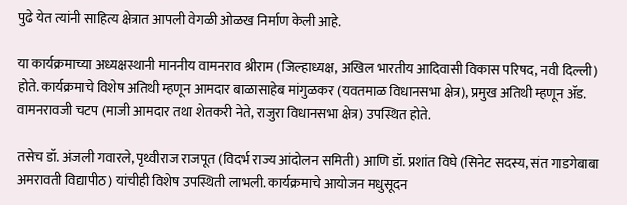पुढे येत त्यांनी साहित्य क्षेत्रात आपली वेगळी ओळख निर्माण केली आहे.

या कार्यक्रमाच्या अध्यक्षस्थानी माननीय वामनराव श्रीराम (जिल्हाध्यक्ष, अखिल भारतीय आदिवासी विकास परिषद, नवी दिल्ली) होते. कार्यक्रमाचे विशेष अतिथी म्हणून आमदार बाळासाहेब मांगुळकर (यवतमाळ विधानसभा क्षेत्र), प्रमुख अतिथी म्हणून ॲड. वामनरावजी चटप (माजी आमदार तथा शेतकरी नेते, राजुरा विधानसभा क्षेत्र) उपस्थित होते.

तसेच डॉ. अंजली गवारले, पृथ्वीराज राजपूत (विदर्भ राज्य आंदोलन समिती) आणि डॉ. प्रशांत विघे (सिनेट सदस्य, संत गाडगेबाबा अमरावती विद्यापीठ) यांचीही विशेष उपस्थिती लाभली. कार्यक्रमाचे आयोजन मधुसूदन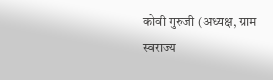कोवी गुरुजी (अध्यक्ष, ग्राम स्वराज्य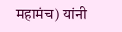महामंच) यांनी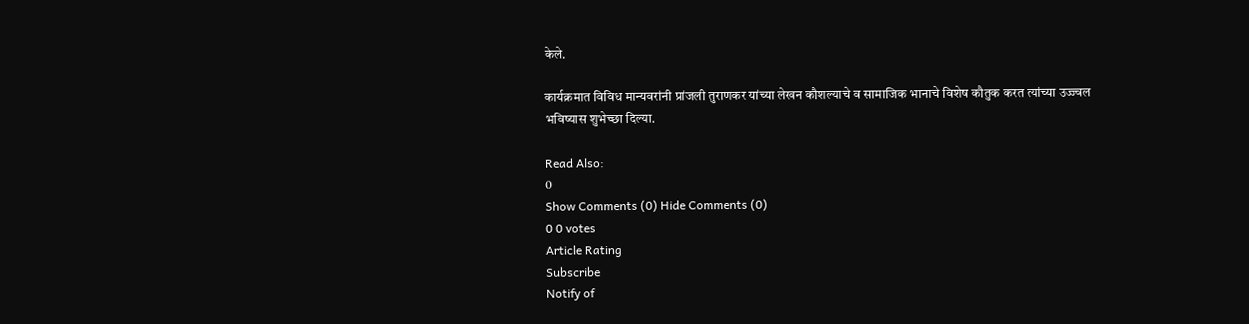केले.

कार्यक्रमात विविध मान्यवरांनी प्रांजली तुराणकर यांच्या लेखन कौशल्याचे व सामाजिक भानाचे विशेष कौतुक करत त्यांच्या उज्ज्वल भविष्यास शुभेच्छा दिल्या.

Read Also:
0
Show Comments (0) Hide Comments (0)
0 0 votes
Article Rating
Subscribe
Notify of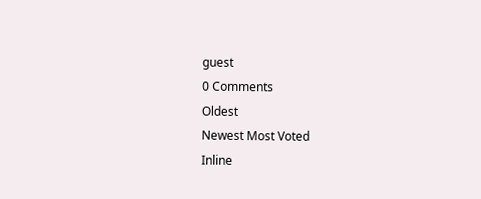guest
0 Comments
Oldest
Newest Most Voted
Inline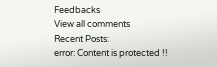Feedbacks
View all comments
Recent Posts:
error: Content is protected !!